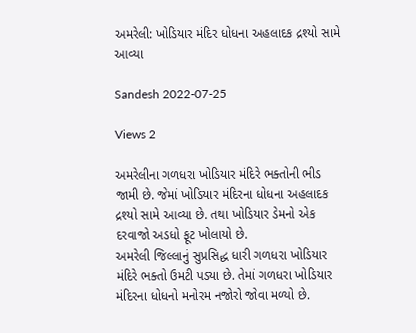અમરેલી: ખોડિયાર મંદિર ધોધના અહલાદક દ્રશ્યો સામે આવ્યા

Sandesh 2022-07-25

Views 2

અમરેલીના ગળધરા ખોડિયાર મંદિરે ભક્તોની ભીડ જામી છે. જેમાં ખોડિયાર મંદિરના ધોધના અહલાદક દ્રશ્યો સામે આવ્યા છે. તથા ખોડિયાર ડેમનો એક દરવાજો અડધો ફૂટ ખોલાયો છે.
અમરેલી જિલ્લાનું સુપ્રસિદ્ધ ધારી ગળધરા ખોડિયાર મંદિરે ભક્તો ઉમટી પડ્યા છે. તેમાં ગળધરા ખોડિયાર મંદિરના ધોધનો મનોરમ નજોરો જોવા મળ્યો છે.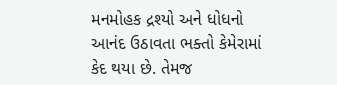મનમોહક દ્રશ્યો અને ધોધનો આનંદ ઉઠાવતા ભક્તો કેમેરામાં કેદ થયા છે. તેમજ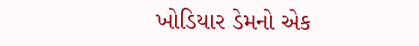ખોડિયાર ડેમનો એક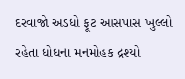દરવાજો અડધો ફૂટ આસપાસ ખુલ્લો રહેતા ધોધના મનમોહક દ્રશ્યો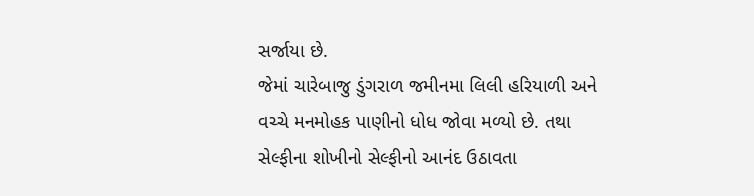સર્જાયા છે.
જેમાં ચારેબાજુ ડુંગરાળ જમીનમા લિલી હરિયાળી અને વચ્ચે મનમોહક પાણીનો ધોધ જોવા મળ્યો છે. તથા સેલ્ફીના શોખીનો સેલ્ફીનો આનંદ ઉઠાવતા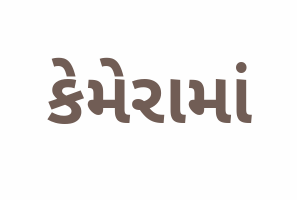કેમેરામાં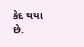કેદ થયા છે.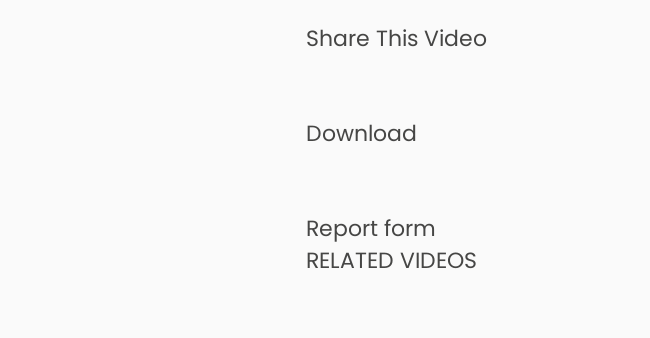Share This Video


Download


Report form
RELATED VIDEOS